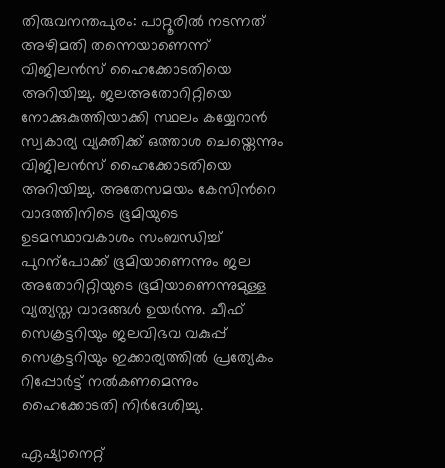തിരുവനന്തപുരം: പാറ്റൂരിൽ നടന്നത് അഴിമതി തന്നെയാണെന്ന് വിജിലൻസ് ഹൈക്കോടതിയെ അറിയിച്ചു. ജലഅതോറിറ്റിയെ നോക്കുകുത്തിയാക്കി സ്ഥലം കയ്യേറാൻ സ്വകാര്യ വ്യക്തിക്ക് ഒത്താശ ചെയ്തെന്നും വിജിലൻസ് ഹൈക്കോടതിയെ അറിയിച്ചു. അതേസമയം കേസിന്‍റെ വാദത്തിനിടെ ഭൂമിയുടെ ഉടമസ്ഥാവകാശം സംബന്ധിച്ച് പുറന്പോക്ക് ഭൂമിയാണെന്നും ജല അതോറിറ്റിയുടെ ഭൂമിയാണെന്നുമുള്ള വ്യത്യസ്ത വാദങ്ങൾ ഉയർന്നു. ചീഫ് സെക്രട്ടറിയും ജലവിഭവ വകുപ്പ് സെക്രട്ടറിയും ഇക്കാര്യത്തിൽ പ്രത്യേകം റിപ്പോർട്ട് നൽകണമെന്നും ഹൈക്കോടതി നിർദേശിച്ചു.

ഏഷ്യാനെറ്റ്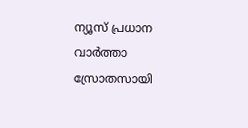ന്യൂസ് പ്രധാന വാർത്താ സ്രോതസായി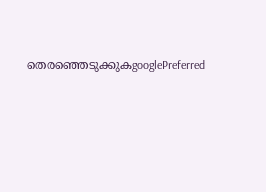തെരഞ്ഞെടുക്കുകgooglePreferred